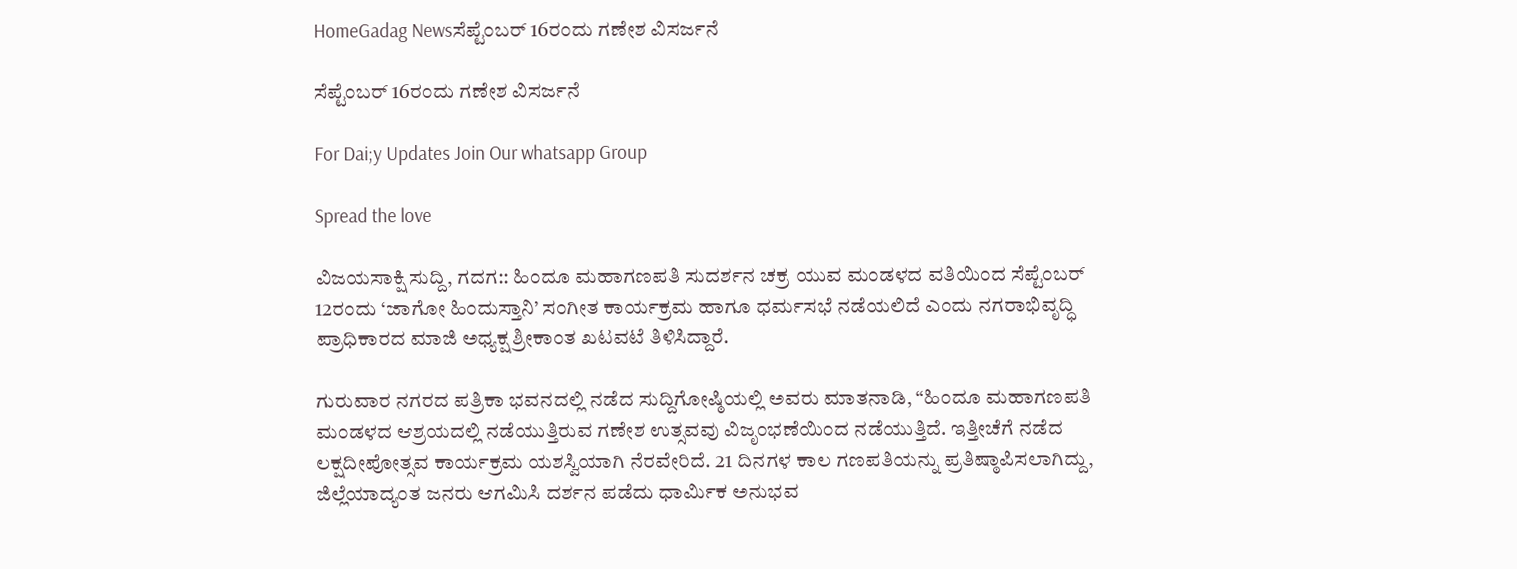HomeGadag Newsಸೆಪ್ಟೆಂಬರ್ 16ರಂದು ಗಣೇಶ ವಿಸರ್ಜನೆ

ಸೆಪ್ಟೆಂಬರ್ 16ರಂದು ಗಣೇಶ ವಿಸರ್ಜನೆ

For Dai;y Updates Join Our whatsapp Group

Spread the love

ವಿಜಯಸಾಕ್ಷಿ ಸುದ್ದಿ, ಗದಗ:: ಹಿಂದೂ ಮಹಾಗಣಪತಿ ಸುದರ್ಶನ ಚಕ್ರ ಯುವ ಮಂಡಳದ ವತಿಯಿಂದ ಸೆಪ್ಟೆಂಬರ್ 12ರಂದು ‘ಜಾಗೋ ಹಿಂದುಸ್ತಾನಿ’ ಸಂಗೀತ ಕಾರ್ಯಕ್ರಮ ಹಾಗೂ ಧರ್ಮಸಭೆ ನಡೆಯಲಿದೆ ಎಂದು ನಗರಾಭಿವೃದ್ಧಿ ಪ್ರಾಧಿಕಾರದ ಮಾಜಿ ಅಧ್ಯಕ್ಷ ಶ್ರೀಕಾಂತ ಖಟವಟೆ ತಿಳಿಸಿದ್ದಾರೆ.

ಗುರುವಾರ ನಗರದ ಪತ್ರಿಕಾ ಭವನದಲ್ಲಿ ನಡೆದ ಸುದ್ದಿಗೋಷ್ಠಿಯಲ್ಲಿ ಅವರು ಮಾತನಾಡಿ, “ಹಿಂದೂ ಮಹಾಗಣಪತಿ ಮಂಡಳದ ಆಶ್ರಯದಲ್ಲಿ ನಡೆಯುತ್ತಿರುವ ಗಣೇಶ ಉತ್ಸವವು ವಿಜೃಂಭಣೆಯಿಂದ ನಡೆಯುತ್ತಿದೆ. ಇತ್ತೀಚೆಗೆ ನಡೆದ ಲಕ್ಷದೀಪೋತ್ಸವ ಕಾರ್ಯಕ್ರಮ ಯಶಸ್ವಿಯಾಗಿ ನೆರವೇರಿದೆ. 21 ದಿನಗಳ ಕಾಲ ಗಣಪತಿಯನ್ನು ಪ್ರತಿಷ್ಠಾಪಿಸಲಾಗಿದ್ದು, ಜಿಲ್ಲೆಯಾದ್ಯಂತ ಜನರು ಆಗಮಿಸಿ ದರ್ಶನ ಪಡೆದು ಧಾರ್ಮಿಕ ಅನುಭವ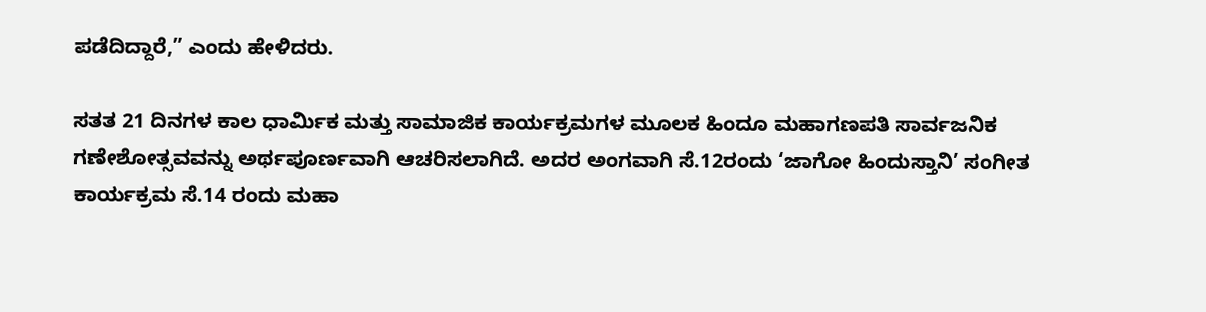ಪಡೆದಿದ್ದಾರೆ,” ಎಂದು ಹೇಳಿದರು.

ಸತತ 21 ದಿನಗಳ ಕಾಲ ಧಾರ್ಮಿಕ ಮತ್ತು ಸಾಮಾಜಿಕ ಕಾರ್ಯಕ್ರಮಗಳ ಮೂಲಕ ಹಿಂದೂ ಮಹಾಗಣಪತಿ ಸಾರ್ವಜನಿಕ ಗಣೇಶೋತ್ಸವವನ್ನು ಅರ್ಥಪೂರ್ಣವಾಗಿ ಆಚರಿಸಲಾಗಿದೆ. ಅದರ ಅಂಗವಾಗಿ ಸೆ.12ರಂದು ‘ಜಾಗೋ ಹಿಂದುಸ್ತಾನಿ’ ಸಂಗೀತ ಕಾರ್ಯಕ್ರಮ ಸೆ.14 ರಂದು ಮಹಾ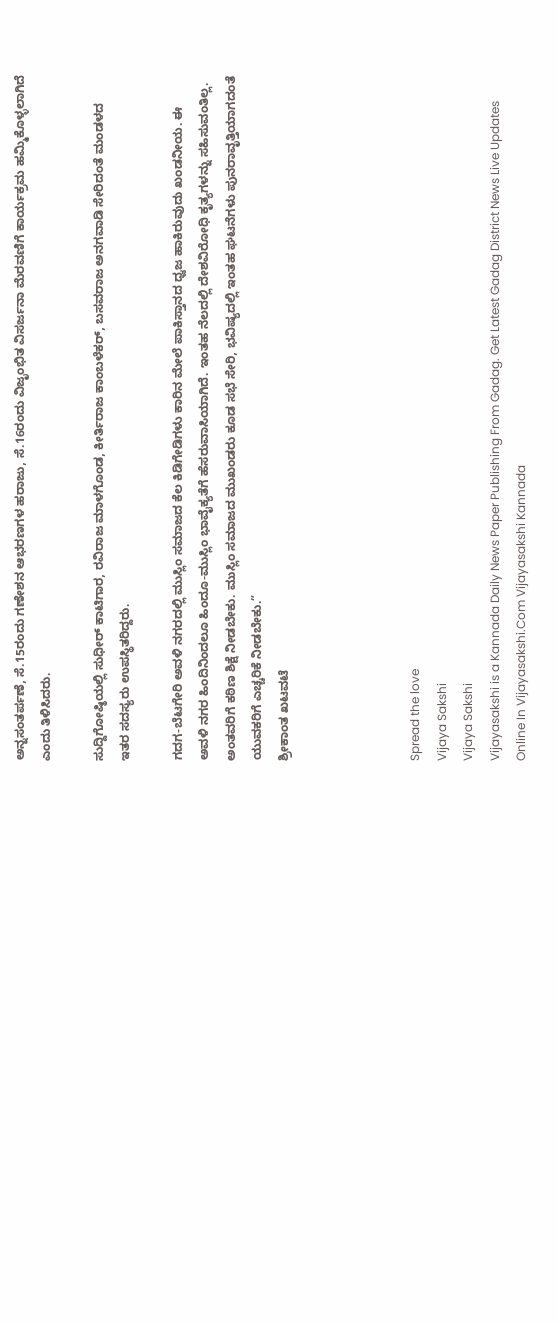ಅನ್ನಸಂತರ್ಪಣೆ, ಸೆ.15ರಂದು ಗಣೇಶನ ಆಭರಣಗಳ ಹರಾಜು, ಸೆ.16ರಂದು ವಿಜೃಂಭಿತ ವಿಸರ್ಜನಾ ಮೆರವಣಿಗೆ ಕಾರ್ಯಕ್ರಮ ಹಮ್ಮಿಕೊಳ್ಳಲಾಗಿದೆ ಎಂದು ತಿಳಿಸಿದರು.

ಸುದ್ದಿಗೋಷ್ಠಿಯಲ್ಲಿ ಸುಧೀರ್ ಕಾಟಿಗಾರ, ರವಿರಾಜ ಮಾಳಗೊಂಡ, ಕೀರ್ತಿರಾಜ ಕಾಂಬಳೆಕರ್, ಬಸವರಾಜ ಅನಗವಾಡಿ ಸೇರಿದಂತೆ ಮಂಡಳದ ಇತರ ಸದಸ್ಯರು ಉಪಸ್ಥಿತರಿದ್ದರು.

ಗದಗ-ಬೆಟಗೇರಿ ಅವಳಿ ನಗರದಲ್ಲಿ ಮುಸ್ಲಿಂ ಸಮಾಜದ ಕೆಲ ಕಿಡಿಗೇಡಿಗಳು ಕಾರಿನ ಮೇಲೆ ಪಾಕಿಸ್ತಾನದ ಧ್ವಜ ಹಾಕಿರುವುದು ಖಂಡನೀಯ. ಈ ಅವಳಿ ನಗರ ಹಿಂದಿನಿಂದಲೂ ಹಿಂದೂ-ಮುಸ್ಲಿಂ ಭಾವೈಕ್ಯತೆಗೆ ಹೆಸರುವಾಸಿಯಾಗಿದೆ. ಇಂತಹ ನೆಲದಲ್ಲಿ ದೇಶವಿರೋಧಿ ಕೃತ್ಯಗಳನ್ನು ಸಹಿಸುವಂತಿಲ್ಲ. ಅಂತವರಿಗೆ ಕಠಿಣ ಶಿಕ್ಷೆ ನೀಡಬೇಕು. ಮುಸ್ಲಿಂ ಸಮಾಜದ ಮುಖಂಡರು ಕೂಡ ಸಭೆ ಸೇರಿ, ಭವಿಷ್ಯದಲ್ಲಿ ಇಂತಹ ಘಟನೆಗಳು ಪುನರಾವೃತ್ತಿಯಾಗದಂತೆ ಯುವಕರಿಗೆ ಎಚ್ಚರಿಕೆ ನೀಡಬೇಕು.”
ಶ್ರೀಕಾಂತ ಖಟವಟೆ




Spread the love
Vijaya Sakshi
Vijaya Sakshi
Vijayasakshi is a Kannada Daily News Paper Publishing From Gadag. Get Latest Gadag District News Live Updates Online In Vijayasakshi.Com Vijayasakshi Kannada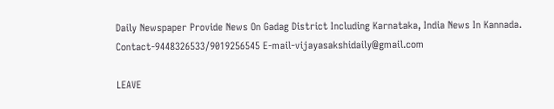Daily Newspaper Provide News On Gadag District Including Karnataka, India News In Kannada. Contact-9448326533/9019256545 E-mail-vijayasakshidaily@gmail.com

LEAVE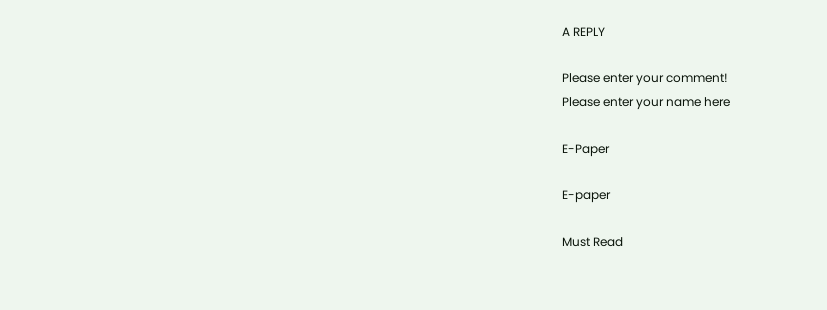A REPLY

Please enter your comment!
Please enter your name here

E-Paper

E-paper

Must Read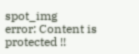spot_img
error: Content is protected !!